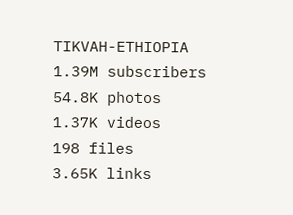TIKVAH-ETHIOPIA
1.39M subscribers
54.8K photos
1.37K videos
198 files
3.65K links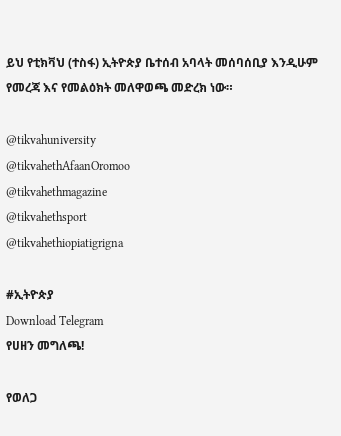ይህ የቲክቫህ (ተስፋ) ኢትዮጵያ ቤተሰብ አባላት መሰባሰቢያ እንዲሁም የመረጃ እና የመልዕክት መለዋወጫ መድረክ ነው።

@tikvahuniversity
@tikvahethAfaanOromoo
@tikvahethmagazine
@tikvahethsport
@tikvahethiopiatigrigna

#ኢትዮጵያ
Download Telegram
የሀዘን መግለጫ!

የወለጋ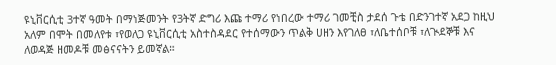ዩኒቨርሲቲ 3ተኛ ዓመት በማነጅመንት የ3ትኛ ድግሪ እጩ ተማሪ የነበረው ተማሪ ገመቺስ ታደሰ ጉቴ በድንገተኛ አደጋ ከዚህ አለም በሞት በመለየቱ ፣የወለጋ ዩኒቨርሲቲ አስተስዳደር የተሰማውን ጥልቅ ሀዘን እየገለፀ ፣ለቤተሰቦቹ ፣ለጒደኞቹ እና ለወዳጅ ዘመዶቹ መፅናናትን ይመኛል።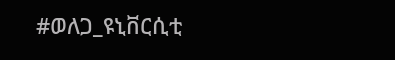#ወለጋ_ዩኒቨርሲቲ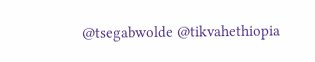@tsegabwolde @tikvahethiopia